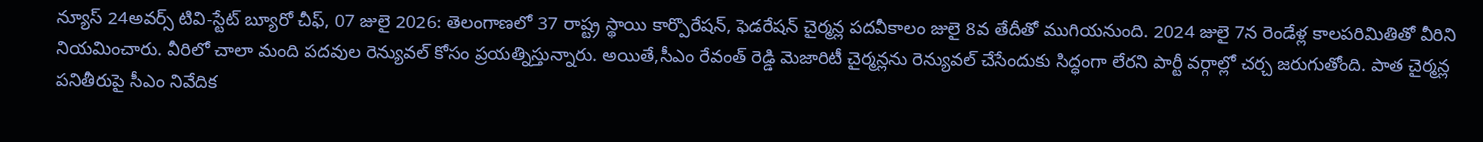న్యూస్ 24అవర్స్ టివి-స్టేట్ బ్యూరో చీఫ్, 07 జులై 2026: తెలంగాణలో 37 రాష్ట్ర స్థాయి కార్పొరేషన్, ఫెడరేషన్ చైర్మన్ల పదవీకాలం జులై 8వ తేదీతో ముగియనుంది. 2024 జులై 7న రెండేళ్ల కాలపరిమితితో వీరిని నియమించారు. వీరిలో చాలా మంది పదవుల రెన్యువల్ కోసం ప్రయత్నిస్తున్నారు. అయితే,సీఎం రేవంత్ రెడ్డి మెజారిటీ చైర్మన్లను రెన్యువల్ చేసేందుకు సిద్ధంగా లేరని పార్టీ వర్గాల్లో చర్చ జరుగుతోంది. పాత చైర్మన్ల పనితీరుపై సీఎం నివేదిక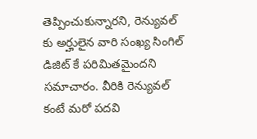తెప్పించుకున్నారని, రెన్యువల్ కు అర్హులైన వారి సంఖ్య సింగిల్ డిజిట్ కే పరిమితమైందని సమాచారం. వీరికి రెన్యువల్ కంటే మరో పదవి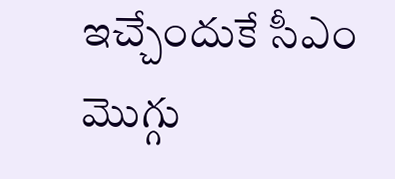ఇచ్చేందుకే సీఎం మొగ్గు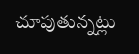చూపుతున్నట్లు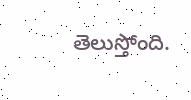తెలుస్తోంది.